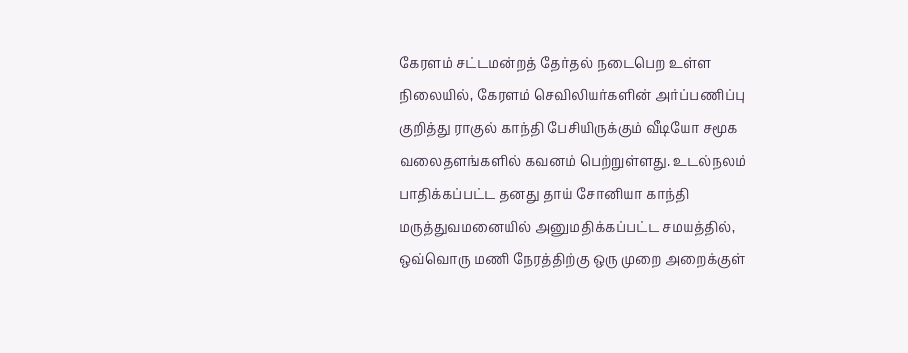கேரளம் சட்டமன்றத் தேர்தல் நடைபெற உள்ள நிலையில், கேரளம் செவிலியர்களின் அர்ப்பணிப்பு குறித்து ராகுல் காந்தி பேசியிருக்கும் வீடியோ சமூக வலைதளங்களில் கவனம் பெற்றுள்ளது. உடல்நலம் பாதிக்கப்பட்ட தனது தாய் சோனியா காந்தி மருத்துவமனையில் அனுமதிக்கப்பட்ட சமயத்தில், ஒவ்வொரு மணி நேரத்திற்கு ஒரு முறை அறைக்குள்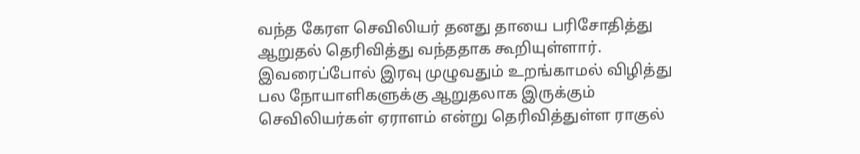வந்த கேரள செவிலியர் தனது தாயை பரிசோதித்து ஆறுதல் தெரிவித்து வந்ததாக கூறியுள்ளார். இவரைப்போல் இரவு முழுவதும் உறங்காமல் விழித்து பல நோயாளிகளுக்கு ஆறுதலாக இருக்கும் செவிலியர்கள் ஏராளம் என்று தெரிவித்துள்ள ராகுல்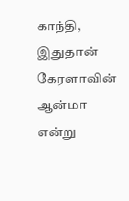காந்தி, இதுதான் கேரளாவின் ஆன்மா என்று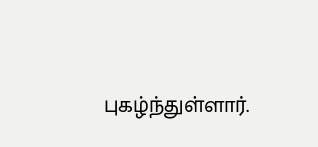புகழ்ந்துள்ளார்.